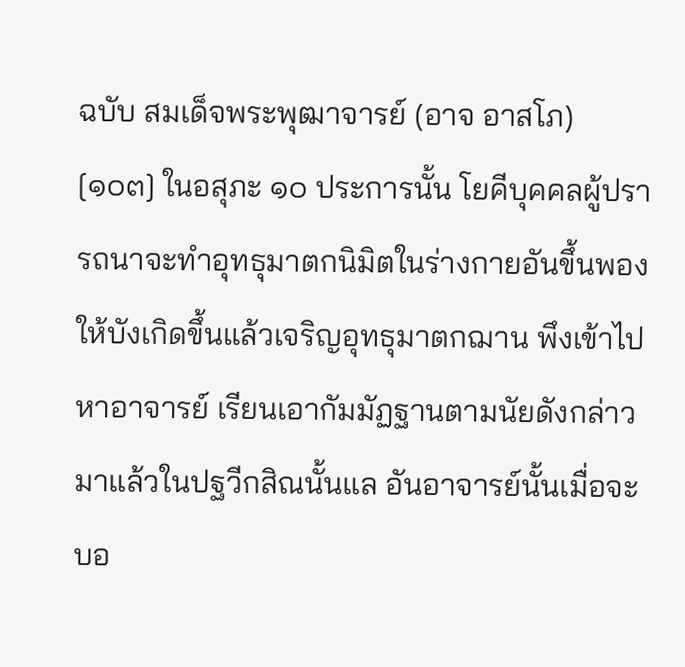ฉบับ สมเด็จพระพุฒาจารย์ (อาจ อาสโภ)
[๑๐๓] ในอสุภะ ๑๐ ประการนั้น โยคีบุคคลผู้ปรารถนาจะทำอุทธุมาตกนิมิตในร่างกายอันขึ้นพองให้บังเกิดขึ้นแล้วเจริญอุทธุมาตกฌาน พึงเข้าไปหาอาจารย์ เรียนเอากัมมัฏฐานตามนัยดังกล่าวมาแล้วในปฐวีกสิณนั้นแล อันอาจารย์นั้นเมื่อจะบอ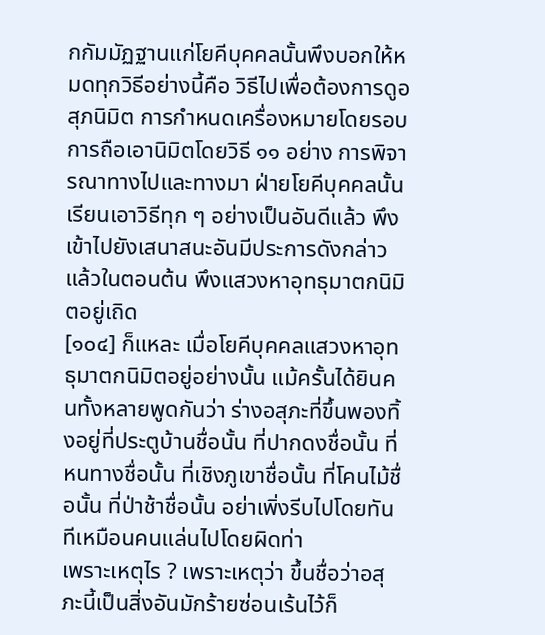กกัมมัฏฐานแก่โยคีบุคคลนั้นพึงบอกให้หมดทุกวิธีอย่างนี้คือ วิธีไปเพื่อต้องการดูอสุภนิมิต การกำหนดเครื่องหมายโดยรอบ การถือเอานิมิตโดยวิธี ๑๑ อย่าง การพิจารณาทางไปและทางมา ฝ่ายโยคีบุคคลนั้นเรียนเอาวิธีทุก ๆ อย่างเป็นอันดีแล้ว พึงเข้าไปยังเสนาสนะอันมีประการดังกล่าวแล้วในตอนต้น พึงแสวงหาอุทธุมาตกนิมิตอยู่เถิด
[๑๐๔] ก็แหละ เมื่อโยคีบุคคลแสวงหาอุทธุมาตกนิมิตอยู่อย่างนั้น แม้ครั้นได้ยินคนทั้งหลายพูดกันว่า ร่างอสุภะที่ขึ้นพองทิ้งอยู่ที่ประตูบ้านชื่อนั้น ที่ปากดงชื่อนั้น ที่หนทางชื่อนั้น ที่เชิงภูเขาชื่อนั้น ที่โคนไม้ชื่อนั้น ที่ป่าช้าชื่อนั้น อย่าเพิ่งรีบไปโดยทันทีเหมือนคนแล่นไปโดยผิดท่า
เพราะเหตุไร ? เพราะเหตุว่า ขึ้นชื่อว่าอสุภะนี้เป็นสิ่งอันมักร้ายซ่อนเร้นไว้ก็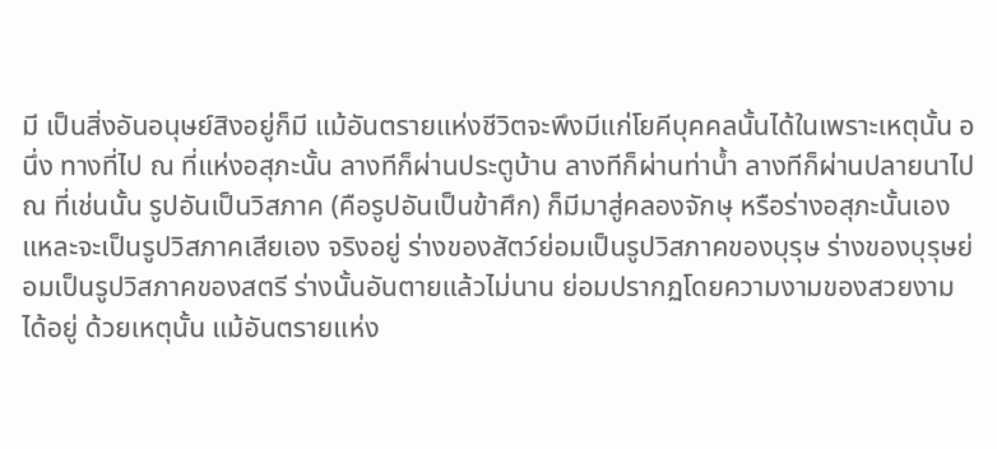มี เป็นสิ่งอันอนุษย์สิงอยู่ก็มี แม้อันตรายแห่งชีวิตจะพึงมีแก่โยคีบุคคลนั้นได้ในเพราะเหตุนั้น อนึ่ง ทางที่ไป ณ ที่แห่งอสุภะนั้น ลางทีก็ผ่านประตูบ้าน ลางทีก็ผ่านท่าน้ำ ลางทีก็ผ่านปลายนาไป ณ ที่เช่นนั้น รูปอันเป็นวิสภาค (คือรูปอันเป็นข้าศึก) ก็มีมาสู่คลองจักษุ หรือร่างอสุภะนั้นเองแหละจะเป็นรูปวิสภาคเสียเอง จริงอยู่ ร่างของสัตว์ย่อมเป็นรูปวิสภาคของบุรุษ ร่างของบุรุษย่อมเป็นรูปวิสภาคของสตรี ร่างนั้นอันตายแล้วไม่นาน ย่อมปรากฏโดยความงามของสวยงามได้อยู่ ด้วยเหตุนั้น แม้อันตรายแห่ง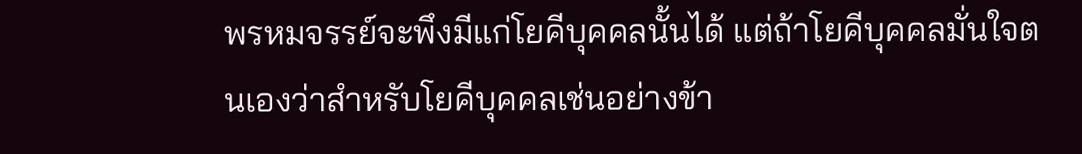พรหมจรรย์จะพึงมีแก่โยคีบุคคลนั้นได้ แต่ถ้าโยคีบุคคลมั่นใจตนเองว่าสำหรับโยคีบุคคลเช่นอย่างข้า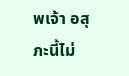พเจ้า อสุภะนี้ไม่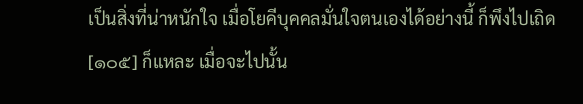เป็นสิ่งที่น่าหนักใจ เมื่อโยคีบุคคลมั่นใจตนเองได้อย่างนี้ ก็พึงไปเถิด
[๑๐๕] ก็แหละ เมื่อจะไปนั้น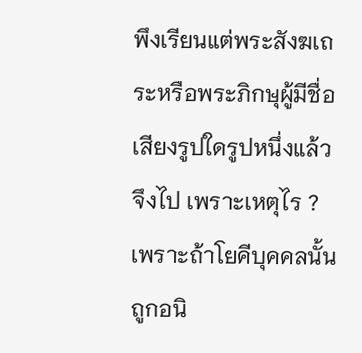พึงเรียนแต่พระสังฆเถระหรือพระภิกษุผู้มีชื่อเสียงรูปใดรูปหนึ่งแล้วจึงไป เพราะเหตุไร ? เพราะถ้าโยคีบุคคลนั้นถูกอนิ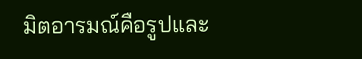มิตอารมณ์คือรูปและ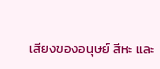เสียงของอนุษย์ สีหะ และ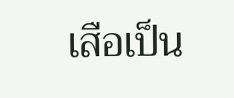เสือเป็น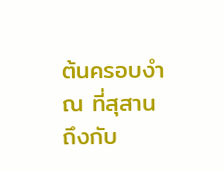ต้นครอบงำ ณ ที่สุสาน ถึงกับ